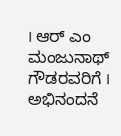I ಆರ್ ಎಂ ಮಂಜುನಾಥ್ ಗೌಡರವರಿಗೆ I ಅಭಿನಂದನೆ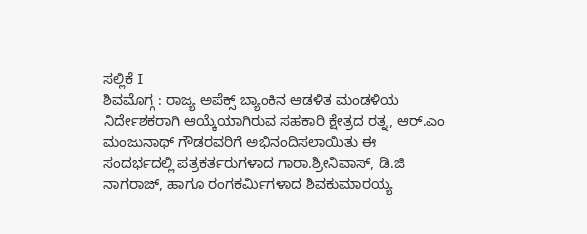ಸಲ್ಲಿಕೆ I
ಶಿವಮೊಗ್ಗ : ರಾಜ್ಯ ಅಪೆಕ್ಸ್ ಬ್ಯಾಂಕಿನ ಆಡಳಿತ ಮಂಡಳಿಯ ನಿರ್ದೇಶಕರಾಗಿ ಆಯ್ಕೆಯಾಗಿರುವ ಸಹಕಾರಿ ಕ್ಷೇತ್ರದ ರತ್ನ, ಆರ್.ಎಂ ಮಂಜುನಾಥ್ ಗೌಡರವರಿಗೆ ಅಭಿನಂದಿಸಲಾಯಿತು ಈ ಸಂದರ್ಭದಲ್ಲಿ ಪತ್ರಕರ್ತರುಗಳಾದ ಗಾರಾ.ಶ್ರೀನಿವಾಸ್, ಡಿ.ಜಿ ನಾಗರಾಜ್, ಹಾಗೂ ರಂಗಕರ್ಮಿಗಳಾದ ಶಿವಕುಮಾರಯ್ಯ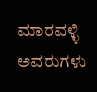ಮಾರವಳ್ಳಿ ಅವರುಗಳು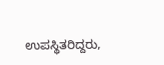ಉಪಸ್ಥಿತರಿದ್ದರು,